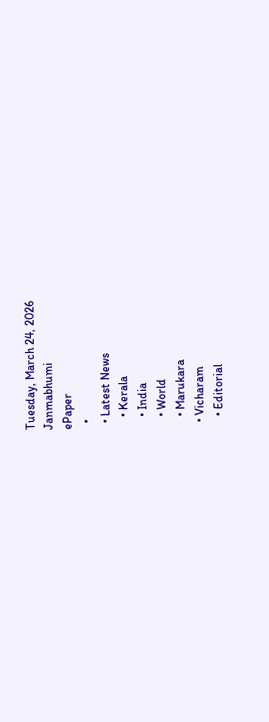Tuesday, March 24, 2026
Janmabhumi
ePaper
  •
  • Latest News
    • Kerala
    • India
    • World
    • Marukara
  • Vicharam
    • Editorial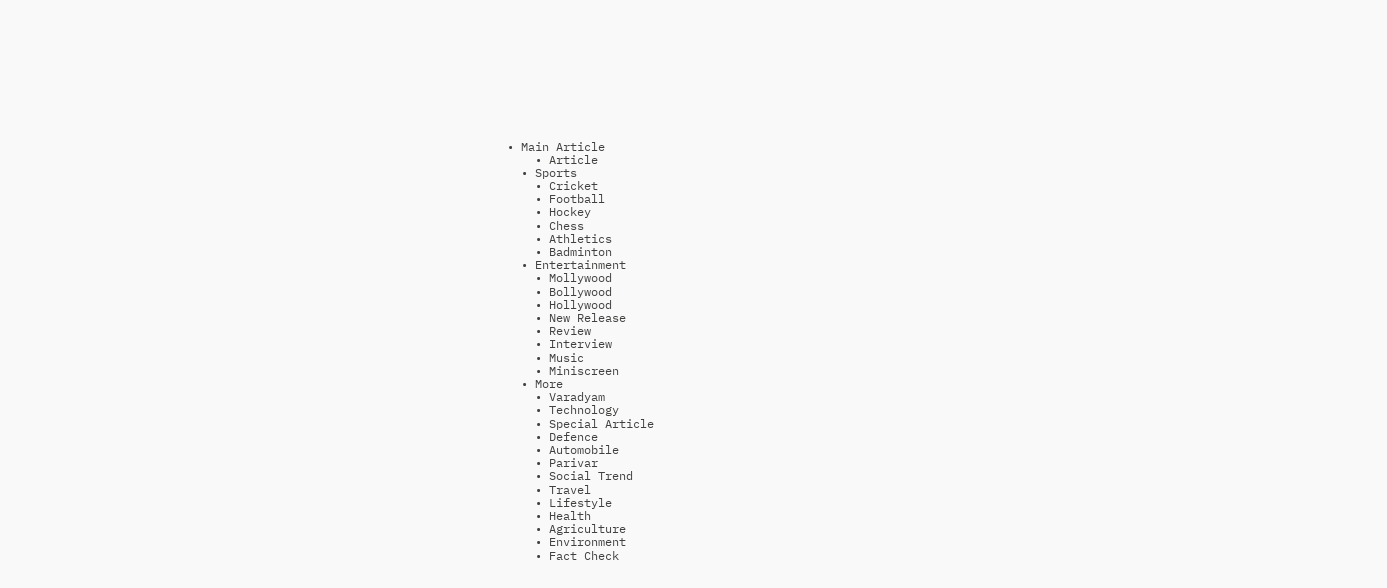• Main Article
    • Article
  • Sports
    • Cricket
    • Football
    • Hockey
    • Chess
    • Athletics
    • Badminton
  • Entertainment
    • Mollywood
    • Bollywood
    • Hollywood
    • New Release
    • Review
    • Interview
    • Music
    • Miniscreen
  • More
    • Varadyam
    • Technology
    • Special Article
    • Defence
    • Automobile
    • Parivar
    • Social Trend
    • Travel
    • Lifestyle
    • Health
    • Agriculture
    • Environment
    • Fact Check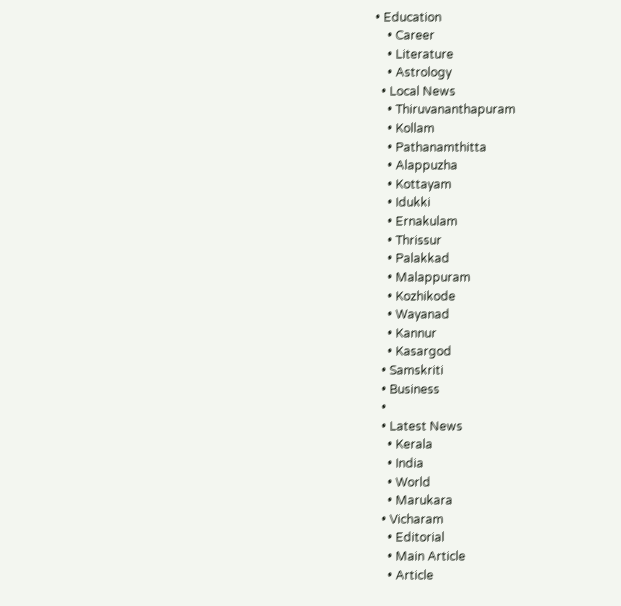• Education
    • Career
    • Literature
    • Astrology
  • Local News
    • Thiruvananthapuram
    • Kollam
    • Pathanamthitta
    • Alappuzha
    • Kottayam
    • Idukki
    • Ernakulam
    • Thrissur
    • Palakkad
    • Malappuram
    • Kozhikode
    • Wayanad
    • Kannur
    • Kasargod
  • Samskriti
  • Business
  •
  • Latest News
    • Kerala
    • India
    • World
    • Marukara
  • Vicharam
    • Editorial
    • Main Article
    • Article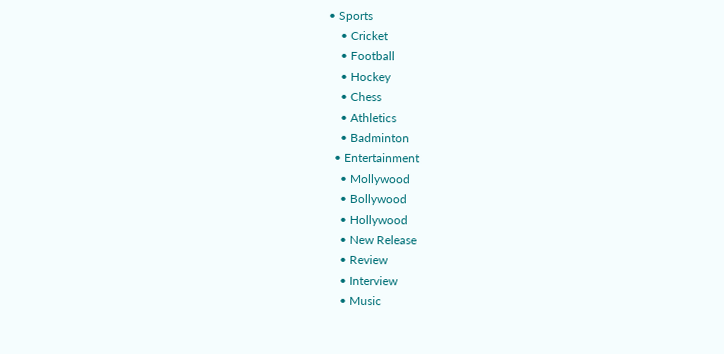• Sports
    • Cricket
    • Football
    • Hockey
    • Chess
    • Athletics
    • Badminton
  • Entertainment
    • Mollywood
    • Bollywood
    • Hollywood
    • New Release
    • Review
    • Interview
    • Music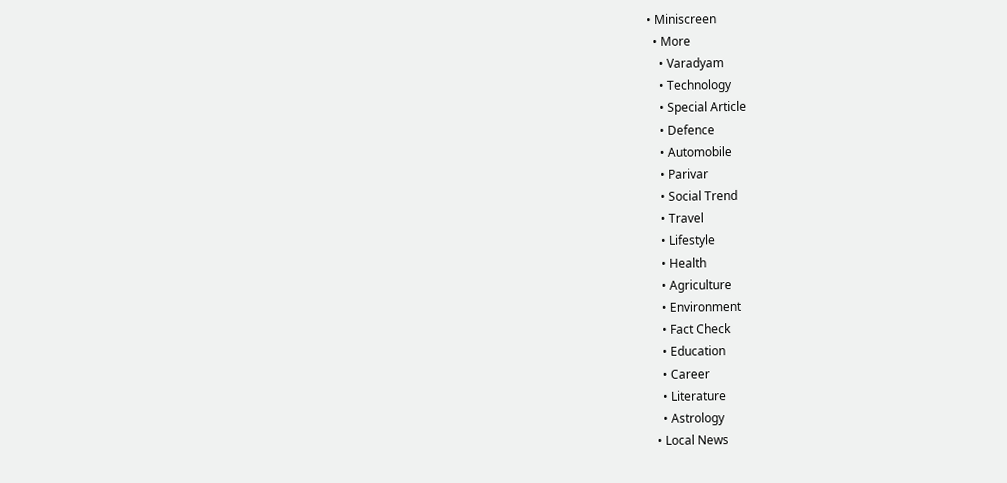• Miniscreen
  • More
    • Varadyam
    • Technology
    • Special Article
    • Defence
    • Automobile
    • Parivar
    • Social Trend
    • Travel
    • Lifestyle
    • Health
    • Agriculture
    • Environment
    • Fact Check
    • Education
    • Career
    • Literature
    • Astrology
  • Local News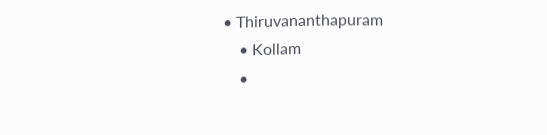• Thiruvananthapuram
    • Kollam
    •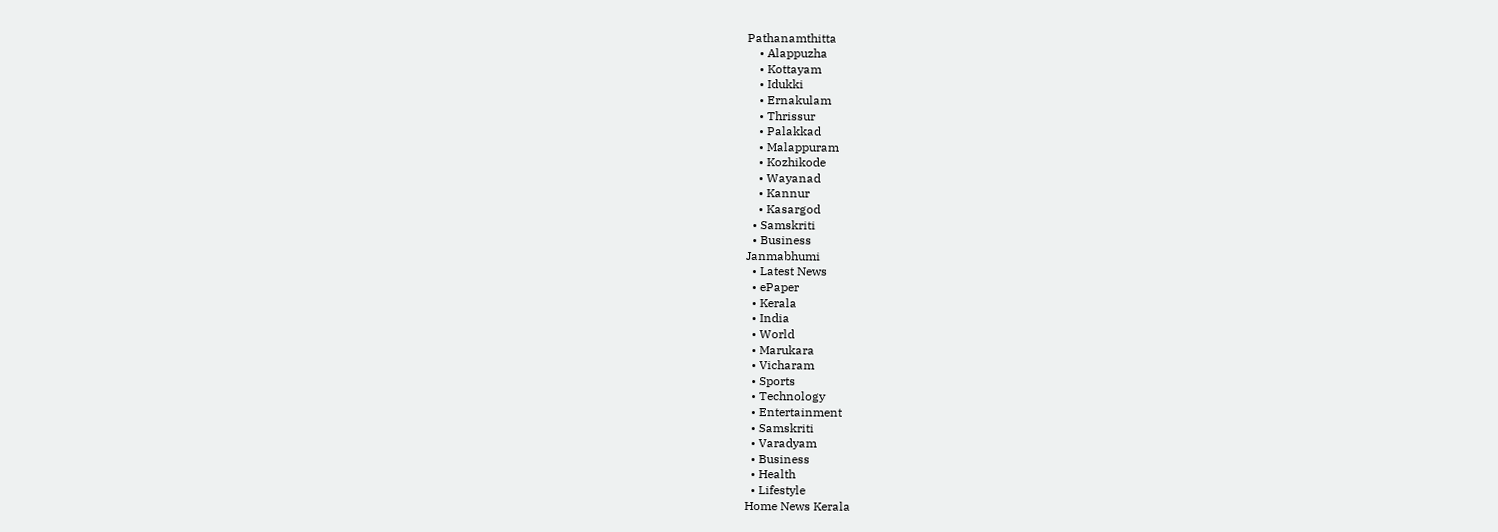Pathanamthitta
    • Alappuzha
    • Kottayam
    • Idukki
    • Ernakulam
    • Thrissur
    • Palakkad
    • Malappuram
    • Kozhikode
    • Wayanad
    • Kannur
    • Kasargod
  • Samskriti
  • Business
Janmabhumi
  • Latest News
  • ePaper
  • Kerala
  • India
  • World
  • Marukara
  • Vicharam
  • Sports
  • Technology
  • Entertainment
  • Samskriti
  • Varadyam
  • Business
  • Health
  • Lifestyle
Home News Kerala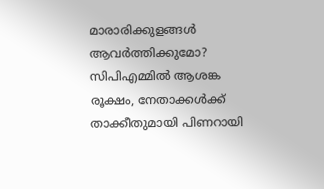മാരാരിക്കുളങ്ങള്‍ ആവര്‍ത്തിക്കുമോ? സിപിഎമ്മില്‍ ആശങ്ക രൂക്ഷം, നേതാക്കള്‍ക്ക് താക്കീതുമായി പിണറായി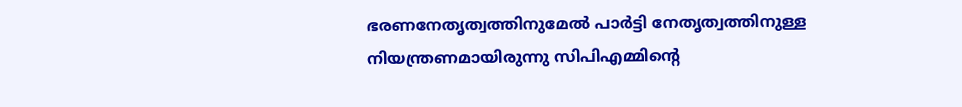ഭരണനേതൃത്വത്തിനുമേല്‍ പാര്‍ട്ടി നേതൃത്വത്തിനുള്ള നിയന്ത്രണമായിരുന്നു സിപിഎമ്മിന്റെ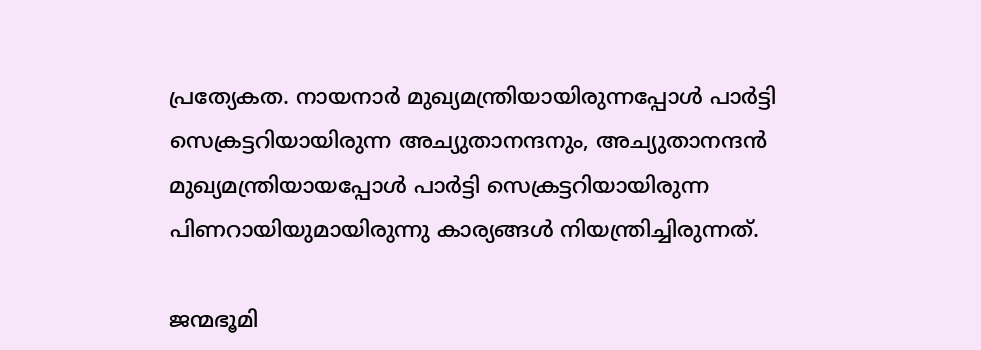പ്രത്യേകത. നായനാര്‍ മുഖ്യമന്ത്രിയായിരുന്നപ്പോള്‍ പാര്‍ട്ടി സെക്രട്ടറിയായിരുന്ന അച്യുതാനന്ദനും, അച്യുതാനന്ദന്‍ മുഖ്യമന്ത്രിയായപ്പോള്‍ പാര്‍ട്ടി സെക്രട്ടറിയായിരുന്ന പിണറായിയുമായിരുന്നു കാര്യങ്ങള്‍ നിയന്ത്രിച്ചിരുന്നത്.

ജന്മഭൂമി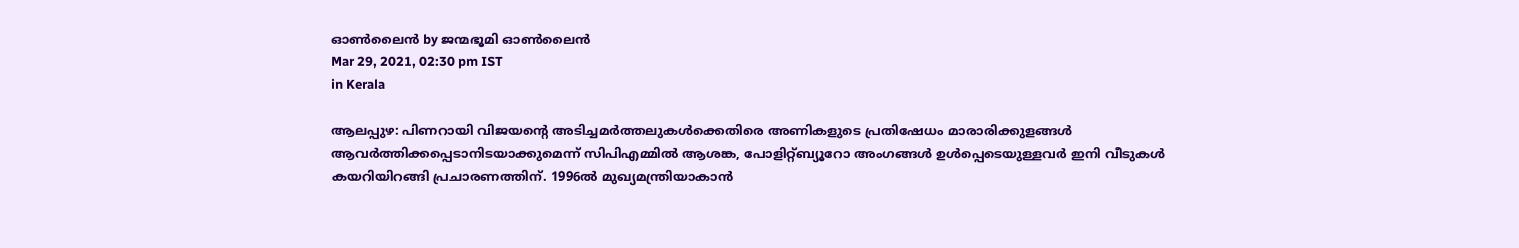ഓണ്‍ലൈന്‍ by ജന്മഭൂമി ഓണ്‍ലൈന്‍
Mar 29, 2021, 02:30 pm IST
in Kerala

ആലപ്പുഴ: പിണറായി വിജയന്റെ അടിച്ചമര്‍ത്തലുകള്‍ക്കെതിരെ അണികളുടെ പ്രതിഷേധം മാരാരിക്കുളങ്ങള്‍ ആവര്‍ത്തിക്കപ്പെടാനിടയാക്കുമെന്ന് സിപിഎമ്മില്‍ ആശങ്ക, പോളിറ്റ്ബ്യൂറോ അംഗങ്ങള്‍ ഉള്‍പ്പെടെയുള്ളവര്‍ ഇനി വീടുകള്‍ കയറിയിറങ്ങി പ്രചാരണത്തിന്. 1996ല്‍ മുഖ്യമന്ത്രിയാകാന്‍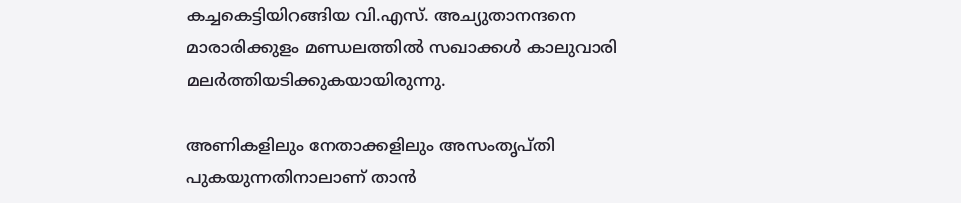കച്ചകെട്ടിയിറങ്ങിയ വി.എസ്. അച്യുതാനന്ദനെ മാരാരിക്കുളം മണ്ഡലത്തില്‍ സഖാക്കള്‍ കാലുവാരി മലര്‍ത്തിയടിക്കുകയായിരുന്നു.

അണികളിലും നേതാക്കളിലും അസംതൃപ്തി പുകയുന്നതിനാലാണ് താന്‍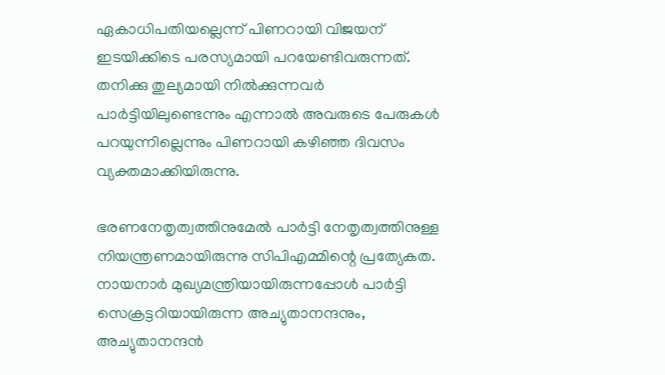ഏകാധിപതിയല്ലെന്ന് പിണറായി വിജയന് ഇടയിക്കിടെ പരസ്യമായി പറയേണ്ടിവരുന്നത്. തനിക്കു തുല്യമായി നില്‍ക്കുന്നവര്‍ പാര്‍ട്ടിയിലുണ്ടെന്നും എന്നാല്‍ അവരുടെ പേരുകള്‍ പറയുന്നില്ലെന്നും പിണറായി കഴിഞ്ഞ ദിവസം വ്യക്തമാക്കിയിരുന്നു.

ഭരണനേതൃത്വത്തിനുമേല്‍ പാര്‍ട്ടി നേതൃത്വത്തിനുള്ള നിയന്ത്രണമായിരുന്നു സിപിഎമ്മിന്റെ പ്രത്യേകത. നായനാര്‍ മുഖ്യമന്ത്രിയായിരുന്നപ്പോള്‍ പാര്‍ട്ടി സെക്രട്ടറിയായിരുന്ന അച്യുതാനന്ദനും, അച്യുതാനന്ദന്‍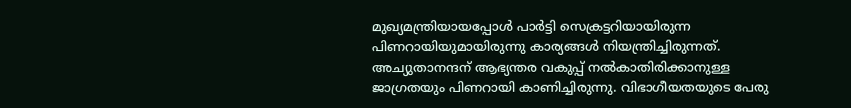മുഖ്യമന്ത്രിയായപ്പോള്‍ പാര്‍ട്ടി സെക്രട്ടറിയായിരുന്ന പിണറായിയുമായിരുന്നു കാര്യങ്ങള്‍ നിയന്ത്രിച്ചിരുന്നത്. അച്യുതാനന്ദന് ആഭ്യന്തര വകുപ്പ് നല്‍കാതിരിക്കാനുള്ള ജാഗ്രതയും പിണറായി കാണിച്ചിരുന്നു. വിഭാഗീയതയുടെ പേരു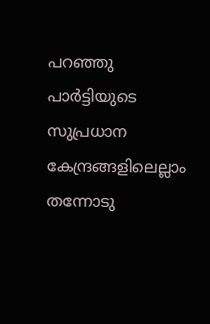പറഞ്ഞു പാര്‍ട്ടിയുടെ സുപ്രധാന കേന്ദ്രങ്ങളിലെല്ലാം തന്നോടു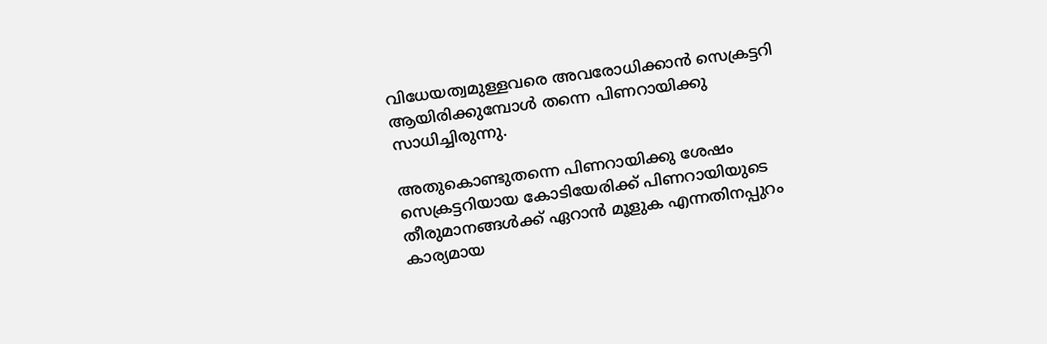വിധേയത്വമുള്ളവരെ അവരോധിക്കാന്‍ സെക്രട്ടറി ആയിരിക്കുമ്പോള്‍ തന്നെ പിണറായിക്കു സാധിച്ചിരുന്നു.

അതുകൊണ്ടുതന്നെ പിണറായിക്കു ശേഷം സെക്രട്ടറിയായ കോടിയേരിക്ക് പിണറായിയുടെ തീരുമാനങ്ങള്‍ക്ക് ഏറാന്‍ മൂളുക എന്നതിനപ്പുറം കാര്യമായ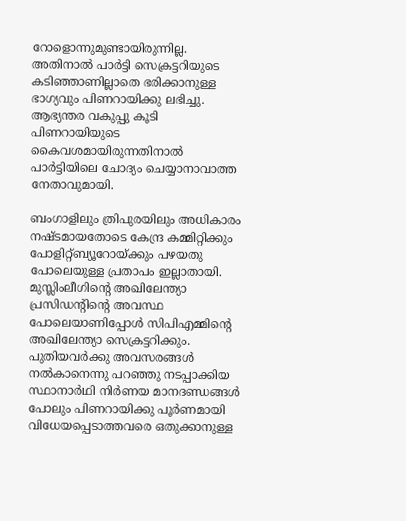റോളൊന്നുമുണ്ടായിരുന്നില്ല. അതിനാല്‍ പാര്‍ട്ടി സെക്രട്ടറിയുടെ കടിഞ്ഞാണില്ലാതെ ഭരിക്കാനുള്ള ഭാഗ്യവും പിണറായിക്കു ലഭിച്ചു. ആഭ്യന്തര വകുപ്പു കൂടി പിണറായിയുടെ കൈവശമായിരുന്നതിനാല്‍ പാര്‍ട്ടിയിലെ ചോദ്യം ചെയ്യാനാവാത്ത നേതാവുമായി.

ബംഗാളിലും ത്രിപുരയിലും അധികാരം നഷ്ടമായതോടെ കേന്ദ്ര കമ്മിറ്റിക്കും പോളിറ്റ്ബ്യൂറോയ്‌ക്കും പഴയതു പോലെയുള്ള പ്രതാപം ഇല്ലാതായി. മുസ്ലിംലീഗിന്റെ അഖിലേന്ത്യാ പ്രസിഡന്റിന്റെ അവസ്ഥ പോലെയാണിപ്പോള്‍ സിപിഎമ്മിന്റെ അഖിലേന്ത്യാ സെക്രട്ടറിക്കും. പുതിയവര്‍ക്കു അവസരങ്ങള്‍ നല്‍കാനെന്നു പറഞ്ഞു നടപ്പാക്കിയ സ്ഥാനാര്‍ഥി നിര്‍ണയ മാനദണ്ഡങ്ങള്‍ പോലും പിണറായിക്കു പൂര്‍ണമായി വിധേയപ്പെടാത്തവരെ ഒതുക്കാനുള്ള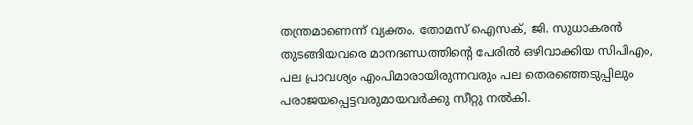തന്ത്രമാണെന്ന് വ്യക്തം. തോമസ് ഐസക്, ജി. സുധാകരന്‍ തുടങ്ങിയവരെ മാനദണ്ഡത്തിന്റെ പേരില്‍ ഒഴിവാക്കിയ സിപിഎം, പല പ്രാവശ്യം എംപിമാരായിരുന്നവരും പല തെരഞ്ഞെടുപ്പിലും പരാജയപ്പെട്ടവരുമായവര്‍ക്കു സീറ്റു നല്‍കി.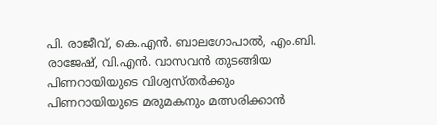പി. രാജീവ്, കെ.എന്‍. ബാലഗോപാല്‍, എം.ബി. രാജേഷ്, വി.എന്‍. വാസവന്‍ തുടങ്ങിയ പിണറായിയുടെ വിശ്വസ്തര്‍ക്കും പിണറായിയുടെ മരുമകനും മത്സരിക്കാന്‍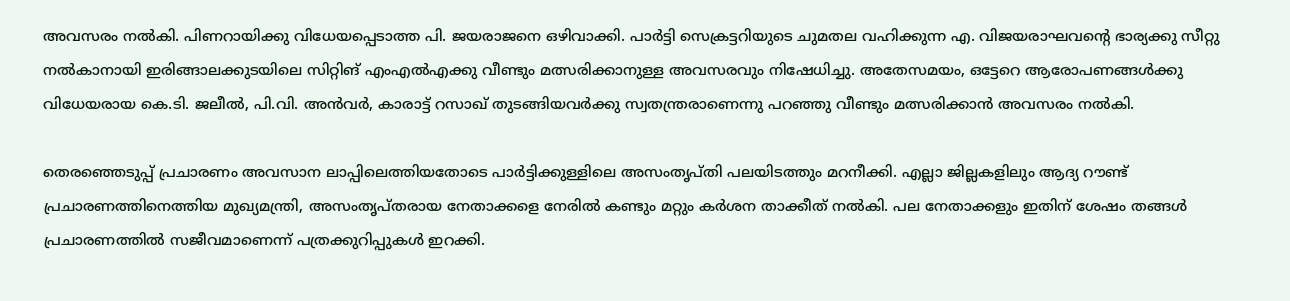അവസരം നല്‍കി. പിണറായിക്കു വിധേയപ്പെടാത്ത പി. ജയരാജനെ ഒഴിവാക്കി. പാര്‍ട്ടി സെക്രട്ടറിയുടെ ചുമതല വഹിക്കുന്ന എ. വിജയരാഘവന്റെ ഭാര്യക്കു സീറ്റു നല്‍കാനായി ഇരിങ്ങാലക്കുടയിലെ സിറ്റിങ് എംഎല്‍എക്കു വീണ്ടും മത്സരിക്കാനുള്ള അവസരവും നിഷേധിച്ചു. അതേസമയം, ഒട്ടേറെ ആരോപണങ്ങള്‍ക്കു വിധേയരായ കെ.ടി. ജലീല്‍, പി.വി. അന്‍വര്‍, കാരാട്ട് റസാഖ് തുടങ്ങിയവര്‍ക്കു സ്വതന്ത്രരാണെന്നു പറഞ്ഞു വീണ്ടും മത്സരിക്കാന്‍ അവസരം നല്‍കി.

തെരഞ്ഞെടുപ്പ് പ്രചാരണം അവസാന ലാപ്പിലെത്തിയതോടെ പാര്‍ട്ടിക്കുള്ളിലെ അസംതൃപ്തി പലയിടത്തും മറനീക്കി. എല്ലാ ജില്ലകളിലും ആദ്യ റൗണ്ട് പ്രചാരണത്തിനെത്തിയ മുഖ്യമന്ത്രി, അസംതൃപ്തരായ നേതാക്കളെ നേരില്‍ കണ്ടും മറ്റും കര്‍ശന താക്കീത് നല്‍കി. പല നേതാക്കളും ഇതിന് ശേഷം തങ്ങള്‍ പ്രചാരണത്തില്‍ സജീവമാണെന്ന് പത്രക്കുറിപ്പുകള്‍ ഇറക്കി.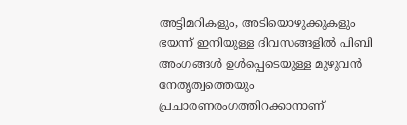അട്ടിമറികളും, അടിയൊഴുക്കുകളും ഭയന്ന് ഇനിയുള്ള ദിവസങ്ങളില്‍ പിബി അംഗങ്ങള്‍ ഉള്‍പ്പെടെയുള്ള മുഴുവന്‍ നേതൃത്വത്തെയും പ്രചാരണരംഗത്തിറക്കാനാണ്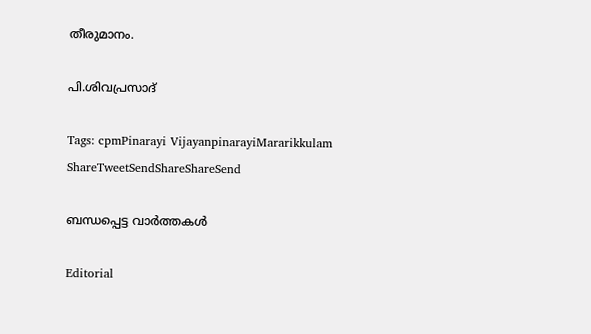തീരുമാനം.

പി.ശിവപ്രസാദ്

Tags: cpmPinarayi VijayanpinarayiMararikkulam
ShareTweetSendShareShareSend

ബന്ധപ്പെട്ട വാര്‍ത്തകള്‍

Editorial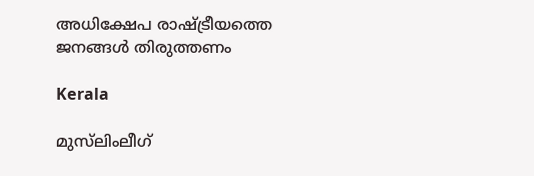അധിക്ഷേപ രാഷ്‌ട്രീയത്തെ ജനങ്ങള്‍ തിരുത്തണം

Kerala

മുസ്‌ലിംലീഗ്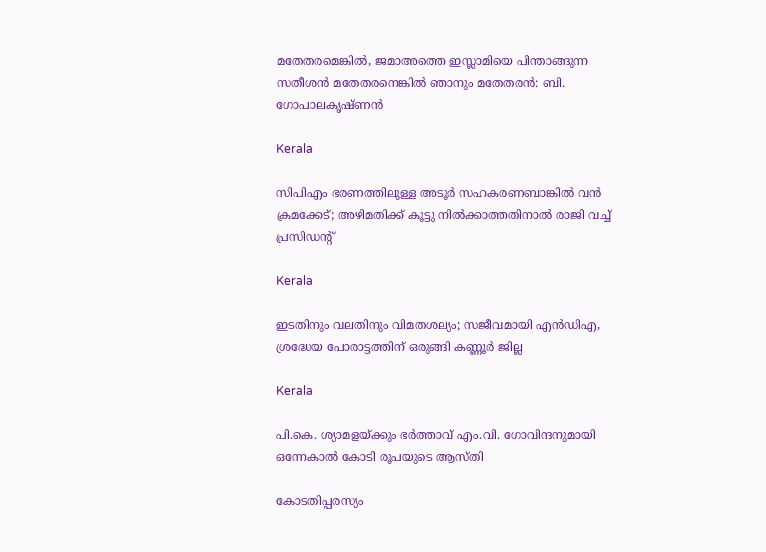മതേതരമെങ്കിൽ, ജമാഅത്തെ ഇസ്ലാമിയെ പിന്താങ്ങുന്ന സതീശന്‍ മതേതരനെങ്കില്‍ ഞാനും മതേതരന്‍: ബി. ഗോപാലകൃഷ്ണൻ

Kerala

സിപിഎം ഭരണത്തിലുള്ള അടൂർ സഹകരണബാങ്കിൽ വൻ ക്രമക്കേട്; അഴിമതിക്ക് കൂട്ടു നിൽക്കാത്തതിനാൽ രാജി വച്ച് പ്രസിഡൻ്റ്

Kerala

ഇടതിനും വലതിനും വിമതശല്യം; സജീവമായി എന്‍ഡിഎ, ശ്രദ്ധേയ പോരാട്ടത്തിന് ഒരുങ്ങി കണ്ണൂർ ജില്ല

Kerala

പി.കെ. ശ്യാമളയ്‌ക്കും ഭര്‍ത്താവ് എം.വി. ഗോവിന്ദനുമായി ഒന്നേകാല്‍ കോടി രൂപയുടെ ആസ്തി

കോടതിപ്പരസ്യം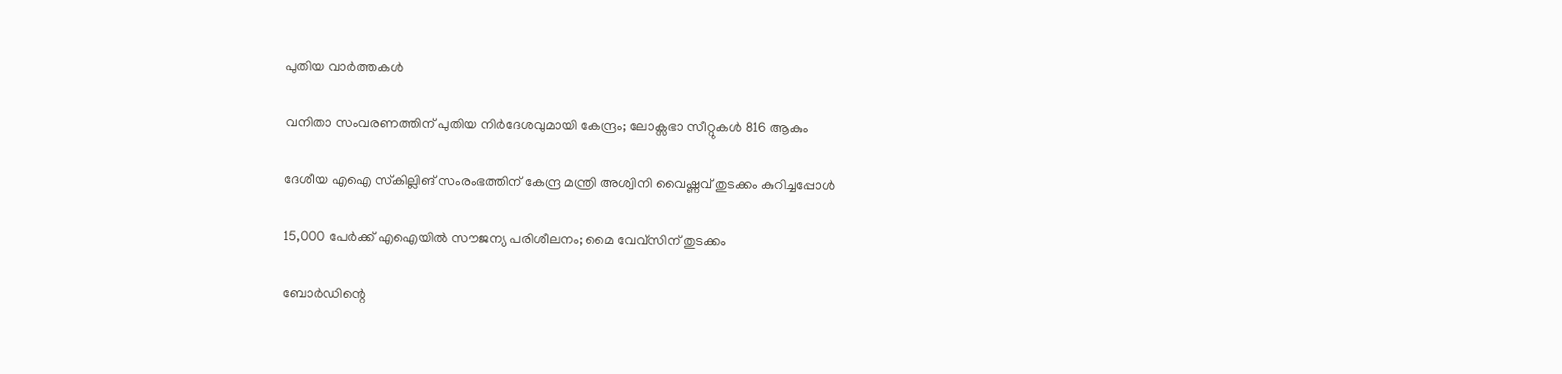പുതിയ വാര്‍ത്തകള്‍

വനിതാ സംവരണത്തിന് പുതിയ നിര്‍ദേശവുമായി കേന്ദ്രം; ലോക്സഭാ സീറ്റുകള്‍ 816 ആകും

ദേശീയ എഐ സ്‌കില്ലിങ് സംരംഭത്തിന് കേന്ദ്ര മന്ത്രി അശ്വിനി വൈഷ്ണവ് തുടക്കം കുറിച്ചപ്പോള്‍

15,000 പേര്‍ക്ക് എഐയില്‍ സൗജന്യ പരിശീലനം; മൈ വേവ്സിന് തുടക്കം

ബോര്‍ഡിന്റെ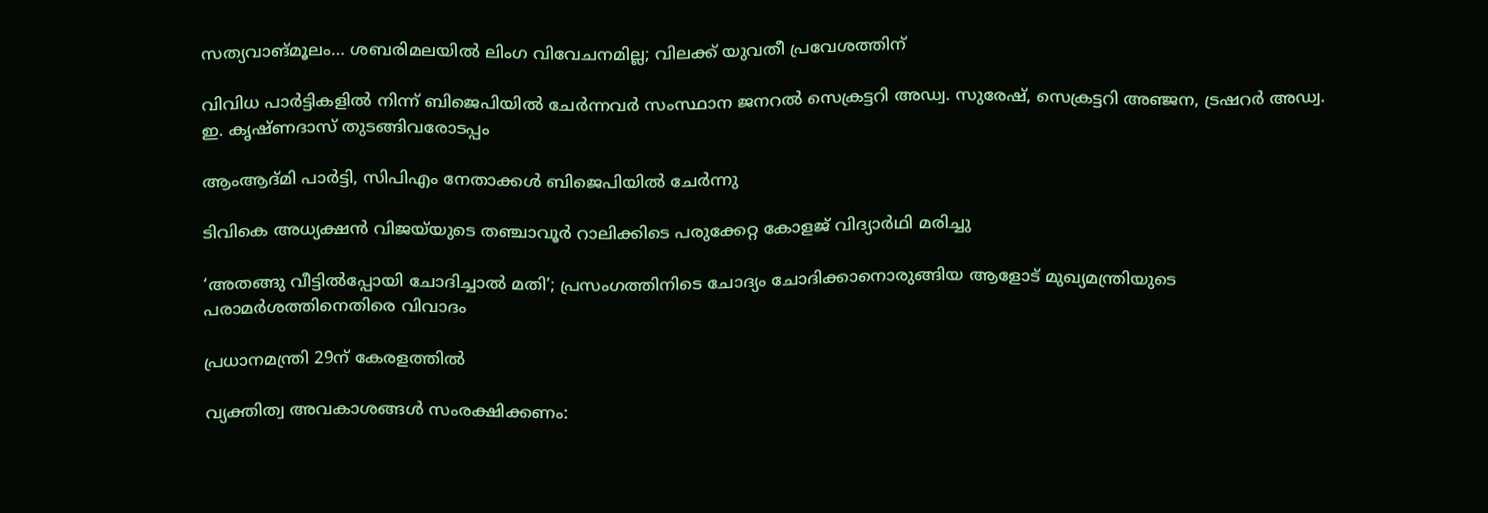സത്യവാങ്മൂലം… ശബരിമലയില്‍ ലിംഗ വിവേചനമില്ല; വിലക്ക് യുവതീ പ്രവേശത്തിന്

വിവിധ പാര്‍ട്ടികളില്‍ നിന്ന് ബിജെപിയില്‍ ചേര്‍ന്നവര്‍ സംസ്ഥാന ജനറല്‍ സെക്രട്ടറി അഡ്വ. സുരേഷ്, സെക്രട്ടറി അഞ്ജന, ട്രഷറര്‍ അഡ്വ. ഇ. കൃഷ്ണദാസ് തുടങ്ങിവരോടപ്പം

ആംആദ്മി പാര്‍ട്ടി, സിപിഎം നേതാക്കള്‍ ബിജെപിയില്‍ ചേര്‍ന്നു

ടിവികെ അധ്യക്ഷന്‍ വിജയ്‌യുടെ തഞ്ചാവൂര്‍ റാലിക്കിടെ പരുക്കേറ്റ കോളജ് വിദ്യാര്‍ഥി മരിച്ചു

‘അതങ്ങു വീട്ടിൽപ്പോയി ചോദിച്ചാൽ മതി’; പ്രസംഗത്തിനിടെ ചോദ്യം ചോദിക്കാനൊരുങ്ങിയ ആളോട് മുഖ്യമന്ത്രിയുടെ പരാമർശത്തിനെതിരെ വിവാദം

പ്രധാനമന്ത്രി 29ന് കേരളത്തില്‍

വ്യക്തിത്വ അവകാശങ്ങൾ സംരക്ഷിക്കണം: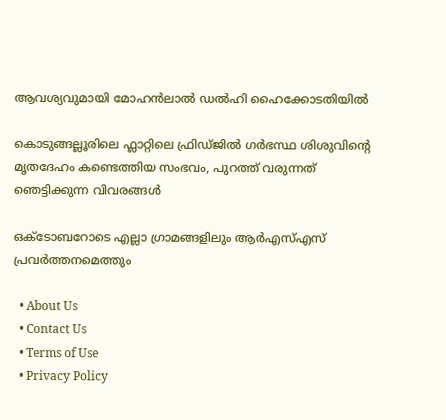ആവശ്യവുമായി മോഹൻലാൽ ഡൽഹി ഹൈക്കോടതിയിൽ

കൊടുങ്ങല്ലൂരിലെ ഫ്ലാറ്റിലെ ഫ്രിഡ്ജിൽ ഗർഭസ്ഥ ശിശുവിന്റെ മൃതദേഹം കണ്ടെത്തിയ സംഭവം, പുറത്ത് വരുന്നത് ഞെട്ടിക്കുന്ന വിവരങ്ങൾ

ഒക്‌ടോബറോടെ എല്ലാ ഗ്രാമങ്ങളിലും ആര്‍എസ്എസ് പ്രവര്‍ത്തനമെത്തും

  • About Us
  • Contact Us
  • Terms of Use
  • Privacy Policy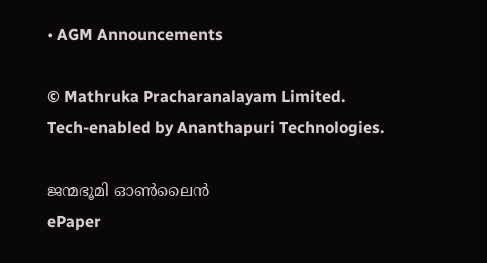• AGM Announcements

© Mathruka Pracharanalayam Limited.
Tech-enabled by Ananthapuri Technologies.

ജന്മഭൂമി ഓണ്‍ലൈന്‍
ePaper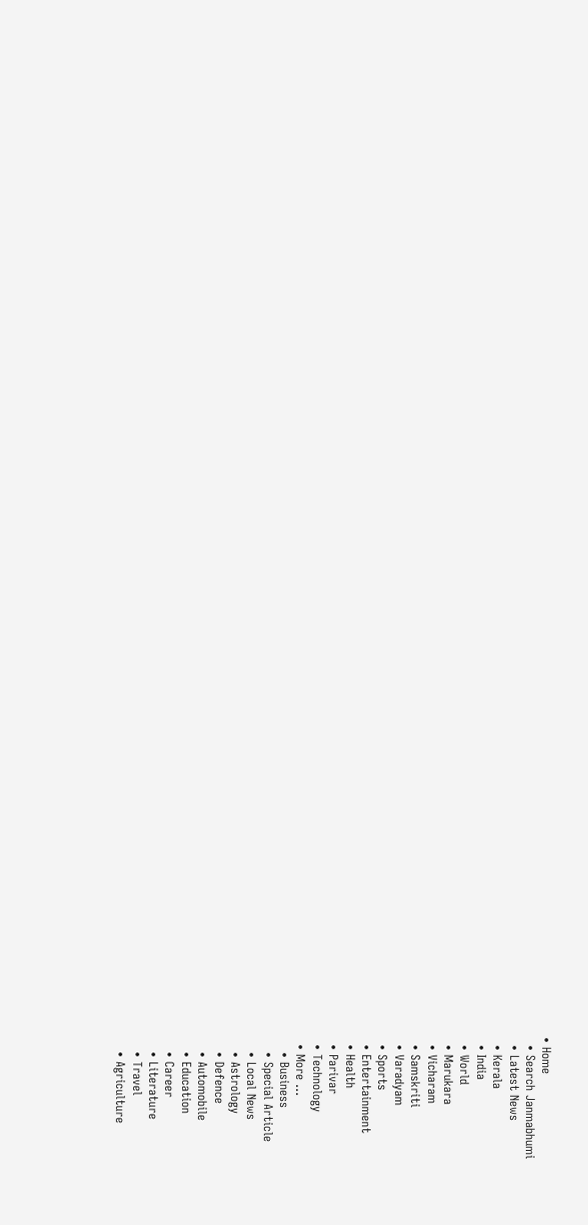• Home
  • Search Janmabhumi
  • Latest News
  • Kerala
  • India
  • World
  • Marukara
  • Vicharam
  • Samskriti
  • Varadyam
  • Sports
  • Entertainment
  • Health
  • Parivar
  • Technology
  • More …
    • Business
    • Special Article
    • Local News
    • Astrology
    • Defence
    • Automobile
    • Education
    • Career
    • Literature
    • Travel
    • Agriculture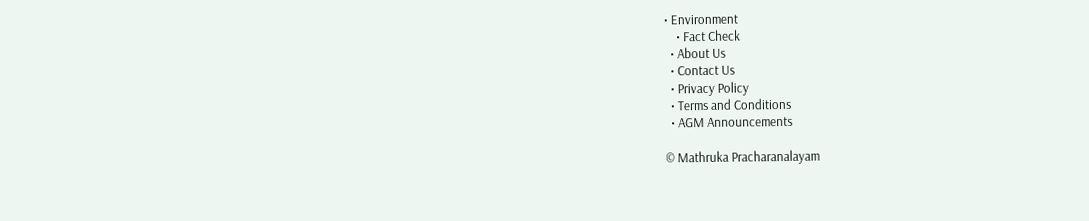• Environment
    • Fact Check
  • About Us
  • Contact Us
  • Privacy Policy
  • Terms and Conditions
  • AGM Announcements

© Mathruka Pracharanalayam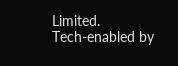Limited.
Tech-enabled by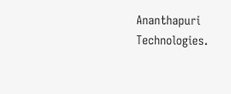Ananthapuri Technologies.